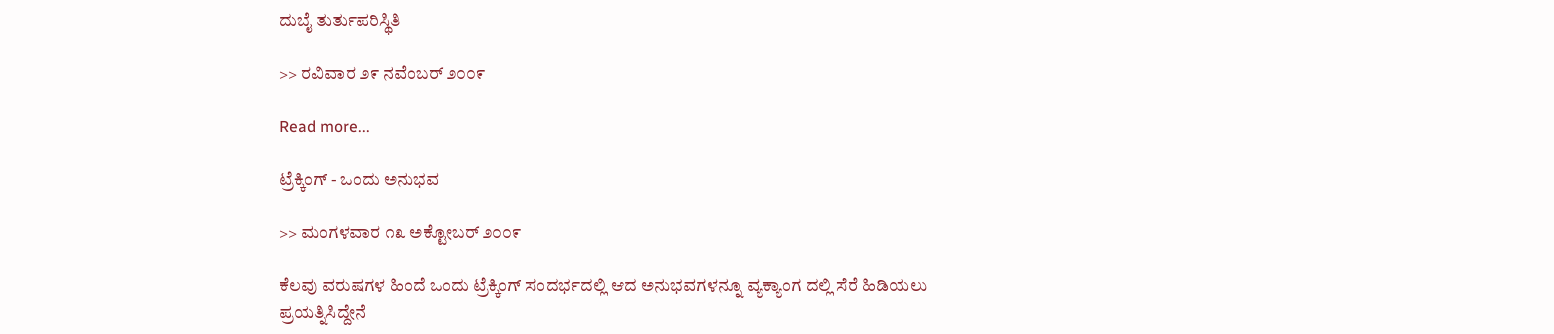ದುಬೈ ತುರ್ತುಪರಿಸ್ಥಿತಿ

>> ರವಿವಾರ ೨೯ ನವೆಂಬರ್ ೨೦೦೯

Read more...

ಟ್ರೆಕ್ಕಿಂಗ್ - ಒಂದು ಅನುಭವ

>> ಮಂಗಳವಾರ ೧೩ ಅಕ್ಟೋಬರ್ ೨೦೦೯

ಕೆಲವು ವರುಷಗಳ ಹಿಂದೆ ಒಂದು ಟ್ರೆಕ್ಕಿಂಗ್ ಸಂದರ್ಭದಲ್ಲಿ ಆದ ಅನುಭವಗಳನ್ನೂ ವ್ಯಕ್ಯಾಂಗ ದಲ್ಲಿ ಸೆರೆ ಹಿಡಿಯಲು ಪ್ರಯತ್ನಿಸಿದ್ದೇನೆ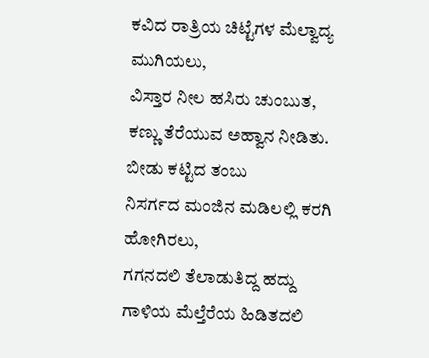ಕವಿದ ರಾತ್ರಿಯ ಚಿಟ್ಟೆಗಳ ಮೆಲ್ವಾದ್ಯ ಮುಗಿಯಲು,
ವಿಸ್ತಾರ ನೀಲ ಹಸಿರು ಚುಂಬುತ,
ಕಣ್ಣು ತೆರೆಯುವ ಅಹ್ವಾನ ನೀಡಿತು.
ಬೀಡು ಕಟ್ಟಿದ ತಂಬು
ನಿಸರ್ಗದ ಮಂಜಿನ ಮಡಿಲಲ್ಲಿ ಕರಗಿ ಹೋಗಿರಲು,
ಗಗನದಲಿ ತೆಲಾಡುತಿದ್ದ ಹದ್ದು
ಗಾಳಿಯ ಮೆಲ್ತೆರೆಯ ಹಿಡಿತದಲಿ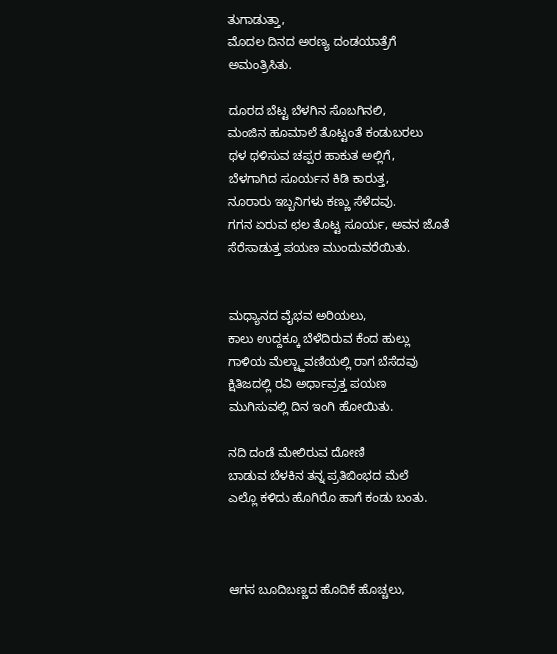ತುಗಾಡುತ್ತಾ,
ಮೊದಲ ದಿನದ ಅರಣ್ಯ ದಂಡಯಾತ್ರೆಗೆ
ಅಮಂತ್ರಿಸಿತು.

ದೂರದ ಬೆಟ್ಟ ಬೆಳಗಿನ ಸೊಬಗಿನಲಿ,
ಮಂಜಿನ ಹೂಮಾಲೆ ತೊಟ್ಟಂತೆ ಕಂಡುಬರಲು
ಥಳ ಥಳಿಸುವ ಚಪ್ಪರ ಹಾಕುತ ಅಲ್ಲಿಗೆ,
ಬೆಳಗಾಗಿದ ಸೂರ್ಯನ ಕಿಡಿ ಕಾರುತ್ತ,
ನೂರಾರು ಇಬ್ಬನಿಗಳು ಕಣ್ಣು ಸೆಳೆದವು.
ಗಗನ ಏರುವ ಛಲ ತೊಟ್ಟ ಸೂರ್ಯ, ಅವನ ಜೊತೆ
ಸೆರೆಸಾಡುತ್ತ ಪಯಣ ಮುಂದುವರೆಯಿತು.


ಮಧ್ಯಾನದ ವೈಭವ ಅರಿಯಲು,
ಕಾಲು ಉದ್ದಕ್ಕೂ ಬೆಳೆದಿರುವ ಕೆಂದ ಹುಲ್ಲು
ಗಾಳಿಯ ಮೆಲ್ಚ್ಹಾವಣಿಯಲ್ಲಿ ರಾಗ ಬೆಸೆದವು
ಕ್ಷಿತಿಜದಲ್ಲಿ ರವಿ ಅರ್ಧಾವ್ರತ್ತ ಪಯಣ
ಮುಗಿಸುವಲ್ಲಿ ದಿನ ಇಂಗಿ ಹೋಯಿತು.

ನದಿ ದಂಡೆ ಮೇಲಿರುವ ದೋಣಿ
ಬಾಡುವ ಬೆಳಕಿನ ತನ್ನ ಪ್ರತಿಬಿಂಭದ ಮೆಲೆ
ಎಲ್ಲೊ ಕಳಿದು ಹೊಗಿರೊ ಹಾಗೆ ಕಂಡು ಬಂತು.



ಆಗಸ ಬೂದಿಬಣ್ಣದ ಹೊದಿಕೆ ಹೊಚ್ಚಲು,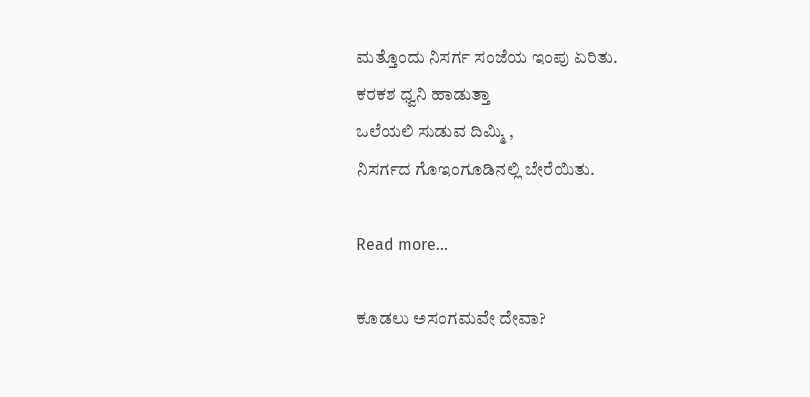ಮತ್ತೊಂದು ನಿಸರ್ಗ ಸಂಜೆಯ ಇಂಪು ಏರಿತು.
ಕರಕಶ ಧ್ವನಿ ಹಾಡುತ್ತಾ
ಒಲೆಯಲಿ ಸುಡುವ ದಿಮ್ಮಿ ,
ನಿಸರ್ಗದ ಗೊಇಂಗೂಡಿನಲ್ಲಿ ಬೇರೆಯಿತು.

Read more...

ಕೂಡಲು ಅಸಂಗಮವೇ ದೇವಾ?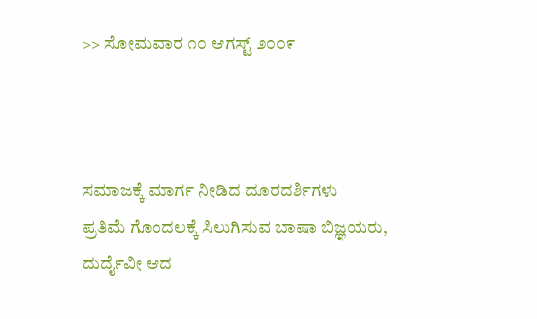>> ಸೋಮವಾರ ೧೦ ಆಗಸ್ಟ್ ೨೦೦೯



ಸಮಾಜಕ್ಕೆ ಮಾರ್ಗ ನೀಡಿದ ದೂರದರ್ಶಿಗಳು
ಪ್ರತಿಮೆ ಗೊಂದಲಕ್ಕೆ ಸಿಲುಗಿಸುವ ಬಾಷಾ ಬಿಜ್ಞಯರು,
ದುರ್ದೈವೀ ಆದ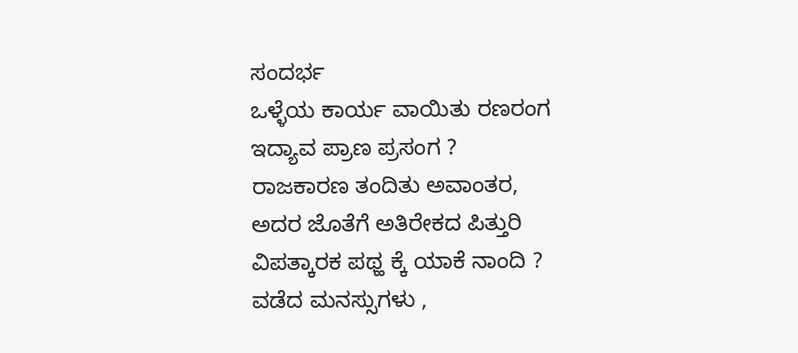ಸಂದರ್ಭ
ಒಳ್ಳೆಯ ಕಾರ್ಯ ವಾಯಿತು ರಣರಂಗ
ಇದ್ಯಾವ ಪ್ರಾಣ ಪ್ರಸಂಗ ?
ರಾಜಕಾರಣ ತಂದಿತು ಅವಾಂತರ,
ಅದರ ಜೊತೆಗೆ ಅತಿರೇಕದ ಪಿತ್ತುರಿ
ವಿಪತ್ಕಾರಕ ಪಥ್ಹ ಕ್ಕೆ ಯಾಕೆ ನಾಂದಿ ?
ವಡೆದ ಮನಸ್ಸುಗಳು ,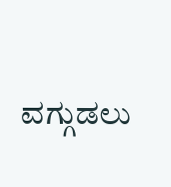ವಗ್ಗುಡಲು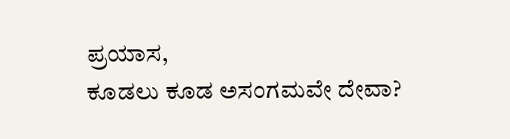ಪ್ರಯಾಸ,
ಕೂಡಲು ಕೂಡ ಅಸಂಗಮವೇ ದೇವಾ?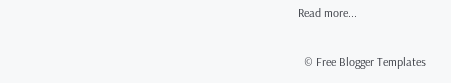Read more...

  © Free Blogger Templates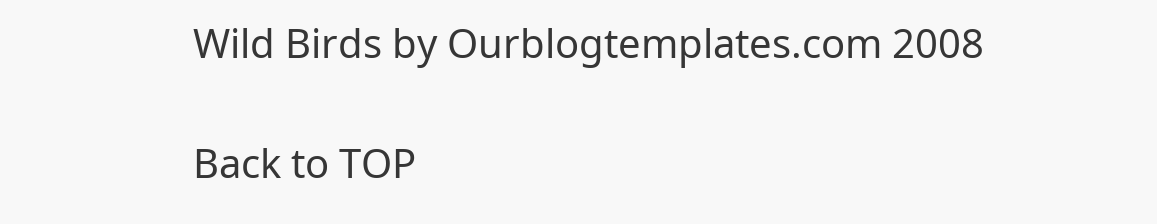Wild Birds by Ourblogtemplates.com 2008

Back to TOP